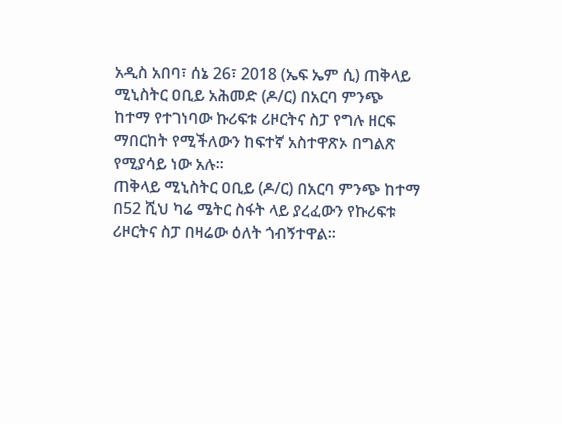አዲስ አበባ፣ ሰኔ 26፣ 2018 (ኤፍ ኤም ሲ) ጠቅላይ ሚኒስትር ዐቢይ አሕመድ (ዶ/ር) በአርባ ምንጭ ከተማ የተገነባው ኩሪፍቱ ሪዞርትና ስፓ የግሉ ዘርፍ ማበርከት የሚችለውን ከፍተኛ አስተዋጽኦ በግልጽ የሚያሳይ ነው አሉ፡፡
ጠቅላይ ሚኒስትር ዐቢይ (ዶ/ር) በአርባ ምንጭ ከተማ በ52 ሺህ ካሬ ሜትር ስፋት ላይ ያረፈውን የኩሪፍቱ ሪዞርትና ስፓ በዛሬው ዕለት ጎብኝተዋል፡፡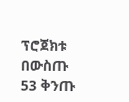ፕሮጀክቱ በውስጡ 53 ቅንጡ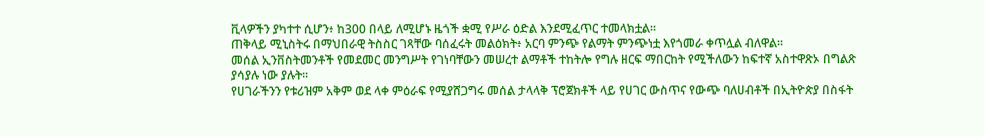ቪላዎችን ያካተተ ሲሆን፥ ከ300 በላይ ለሚሆኑ ዜጎች ቋሚ የሥራ ዕድል እንደሚፈጥር ተመላክቷል።
ጠቅላይ ሚኒስትሩ በማህበራዊ ትስስር ገጻቸው ባሰፈሩት መልዕክት፥ አርባ ምንጭ የልማት ምንጭነቷ እየጎመራ ቀጥሏል ብለዋል፡፡
መሰል ኢንቨስትመንቶች የመደመር መንግሥት የገነባቸውን መሠረተ ልማቶች ተከትሎ የግሉ ዘርፍ ማበርከት የሚችለውን ከፍተኛ አስተዋጽኦ በግልጽ ያሳያሉ ነው ያሉት፡፡
የሀገራችንን የቱሪዝም አቅም ወደ ላቀ ምዕራፍ የሚያሸጋግሩ መሰል ታላላቅ ፕሮጀክቶች ላይ የሀገር ውስጥና የውጭ ባለሀብቶች በኢትዮጵያ በስፋት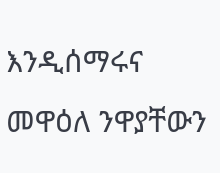እንዲሰማሩና መዋዕለ ንዋያቸውን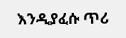እንዲያፈሱ ጥሪ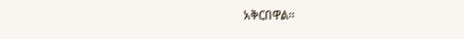አቅርበዋል፡፡